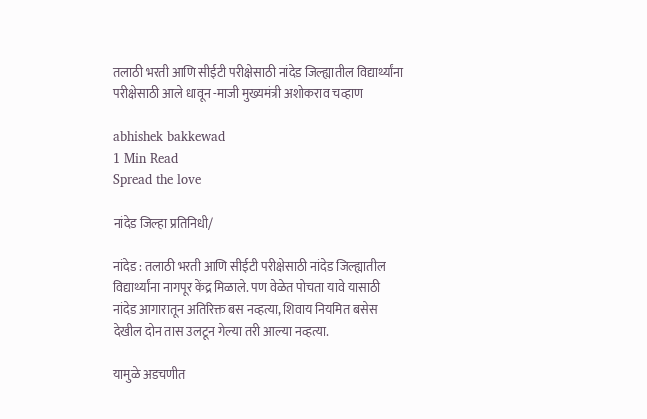तलाठी भरती आणि सीईटी परीक्षेसाठी नांदेड जिल्ह्यातील विद्यार्थ्यांना परीक्षेसाठी आले धावून -माजी मुख्यमंत्री अशोकराव चव्हाण

abhishek bakkewad
1 Min Read
Spread the love

नांदेड जिल्हा प्रतिनिधी/

नांदेड : तलाठी भरती आणि सीईटी परीक्षेसाठी नांदेड जिल्ह्यातील विद्यार्थ्यांना नागपूर केंद्र मिळाले. पण वेळेत पोचता यावे यासाठी नांदेड आगारातून अतिरिक्त बस नव्हत्या, शिवाय नियमित बसेस देखील दोन तास उलटून गेल्या तरी आल्या नव्हत्या.

यामुळे अडचणीत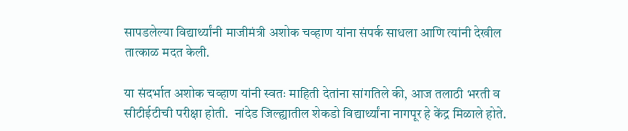सापडलेल्या विद्यार्थ्यांनी माजीमंत्री अशोक चव्हाण यांना संपर्क साधला आणि त्यांनी देखील तात्काळ मदत केली.

या संदर्भात अशोक चव्हाण यांनी स्वतः माहिती देतांना सांगतिले की, आज तलाठी भरती व सीटीईटीची परीक्षा होती.  नांदेड जिल्ह्यातील शेकडो विद्यार्थ्यांना नागपूर हे केंद्र मिळाले होते.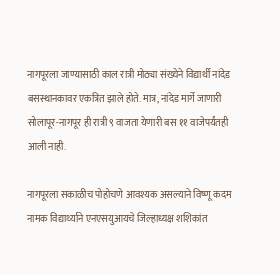नागपूरला जाण्यासाठी काल रात्री मोठ्या संख्येने विद्यार्थी नांदेड बसस्थानकावर एकत्रित झाले होते. मात्र, नांदेड मार्गे जाणारी सोलापूर-नागपूर ही रात्री ९ वाजता येणारी बस ११ वाजेपर्यंतही आली नाही.

नागपूरला सकाळीच पोहोचणे आवश्यक असल्याने विष्णू कदम नामक विद्यार्थ्याने एनएसयुआयचे जिल्हाध्यक्ष शशिकांत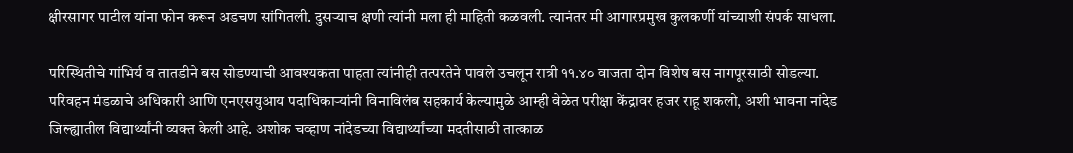क्षीरसागर पाटील यांना फोन करून अडचण सांगितली. दुसऱ्याच क्षणी त्यांनी मला ही माहिती कळवली. त्यानंतर मी आगारप्रमुख कुलकर्णी यांच्याशी संपर्क साधला.

परिस्थितीचे गांभिर्य व तातडीने बस सोडण्याची आवश्यकता पाहता त्यांनीही तत्परतेने पावले उचलून रात्री ११.४० वाजता दोन विशेष बस नागपूरसाठी सोडल्या. परिवहन मंडळाचे अधिकारी आणि एनएसयुआय पदाधिकाऱ्यांनी विनाविलंब सहकार्य केल्यामुळे आम्ही वेळेत परीक्षा केंद्रावर हजर राहू शकलो, अशी भावना नांदेड जिल्ह्यातील विद्यार्थ्यांनी व्यक्त केली आहे. अशोक चव्हाण नांदेडच्या विद्यार्थ्यांच्या मदतीसाठी तात्काळ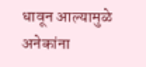धावून आल्यामुळे अनेकांना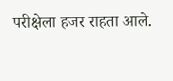परीक्षेला हजर राहता आले.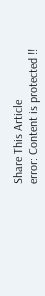Share This Article
error: Content is protected !!